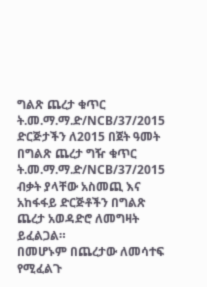ግልጽ ጨረታ ቁጥር ት.መ.ማ.ማ.ድ/NCB/37/2015
ድርጅታችን ለ2015 በጀት ዓመት
በግልጽ ጨረታ ግዥ ቁጥር ት.መ.ማ.ማ.ድ/NCB/37/2015 ብቃት ያላቸው አስመጪ እና አከፋፋይ ድርጅቶችን በግልጽ ጨረታ አወዳድሮ ለመግዛት ይፈልጋል።
በመሆኑም በጨረታው ለመሳተፍ የሚፈልጉ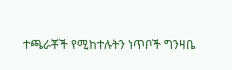ተጫራቾች የሚከተሉትን ነጥቦች ግንዛቤ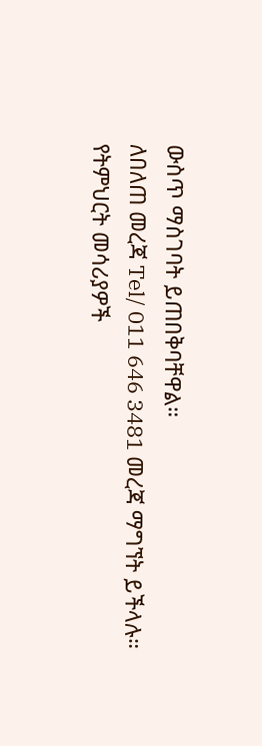ውስጥ ማስገባት ይጠበቅባቸዋል።
ለበለጠ መረጃ Tel/ 011 646 3481 መረጃ ማግኘት ይችላሉ።
የትምህርት መሳሪያዎች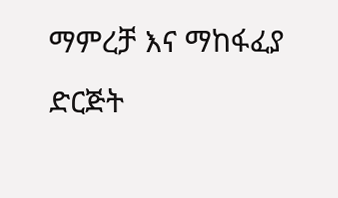ማምረቻ እና ማከፋፈያ ድርጅት